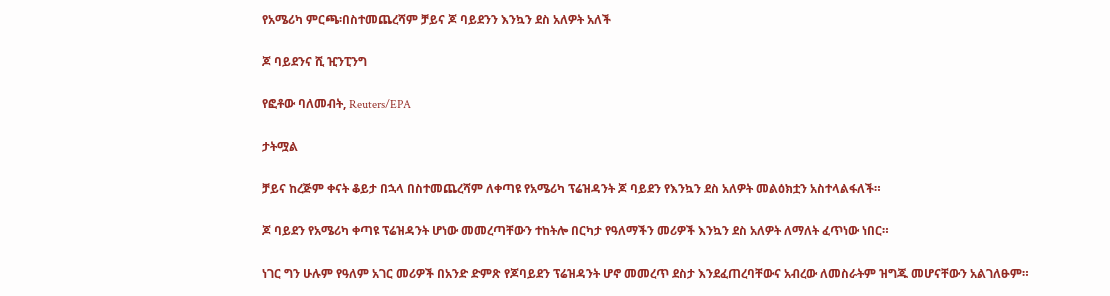የአሜሪካ ምርጫ፡በስተመጨረሻም ቻይና ጆ ባይደንን እንኳን ደስ አለዎት አለች

ጆ ባይደንና ሺ ዢንፒንግ

የፎቶው ባለመብት, Reuters/EPA

ታትሟል

ቻይና ከረጅም ቀናት ቆይታ በኋላ በስተመጨረሻም ለቀጣዩ የአሜሪካ ፕሬዝዳንት ጆ ባይደን የእንኳን ደስ አለዎት መልዕክቷን አስተላልፋለች።

ጆ ባይደን የአሜሪካ ቀጣዩ ፕሬዝዳንት ሆነው መመረጣቸውን ተከትሎ በርካታ የዓለማችን መሪዎች እንኳን ደስ አለዎት ለማለት ፈጥነው ነበር።

ነገር ግን ሁሉም የዓለም አገር መሪዎች በአንድ ድምጽ የጆባይደን ፕሬዝዳንት ሆኖ መመረጥ ደስታ እንደፈጠረባቸውና አብረው ለመስራትም ዝግጁ መሆናቸውን አልገለፁም።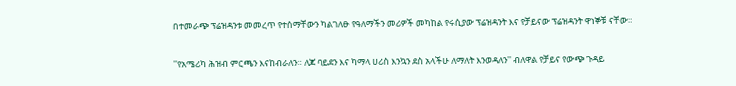በተመራጭ ፕሬዝዳንቱ መመረጥ የተሰማቸውን ካልገለፁ የዓለማችን መሪዎች መካከል የሩሲያው ፕሬዝዳንት እና የቻይናው ፕሬዝዳንት ዋነኞቹ ናቸው።

''የአሜሪካ ሕዝብ ምርጫን እናከብራለን። ለጆ ባይደን እና ካማላ ሀሪስ እንኳን ደስ አላችሁ ለማለት እንወዳለን'' ብለዋል የቻይና የውጭ ጉዳይ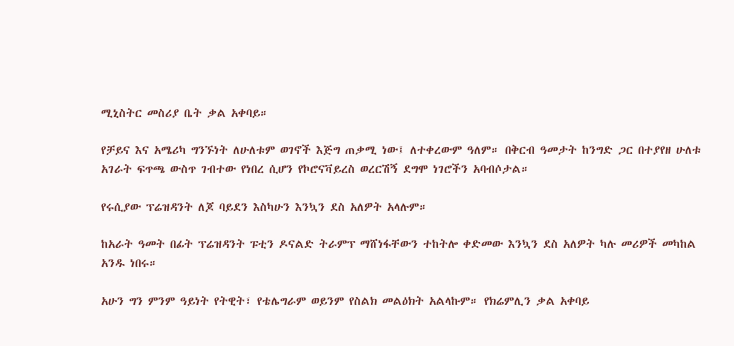ሚኒስትር መስሪያ ቤት ቃል አቀባይ።

የቻይና እና አሜሪካ ግንኙነት ለሁለቱም ወገኖች እጅግ ጠቃሚ ነው፤ ለተቀረውም ዓለም። በቅርብ ዓመታት ከንግድ ጋር በተያየዘ ሁለቱ አገራት ፍጥጫ ውስጥ ገብተው የነበረ ሲሆን የኮሮናቫይረስ ወረርሽኝ ደግሞ ነገሮችን አባብሶታል።

የሩሲያው ፕሬዝዳንት ለጆ ባይደን እስካሁን እንኳን ደስ አለዎት አላሉም።

ከአራት ዓመት በፊት ፕሬዝዳንት ፑቲን ዶናልድ ትራምፕ ማሸነፋቸውን ተከትሎ ቀድመው እንኳን ደስ አለዎት ካሉ መሪዎች መካከል አንዱ ነበሩ።

አሁን ግን ምንም ዓይነት የትዊት፣ የቴሌግራም ወይንም የስልክ መልዕክት አልላኩም። የክሬምሊን ቃል አቀባይ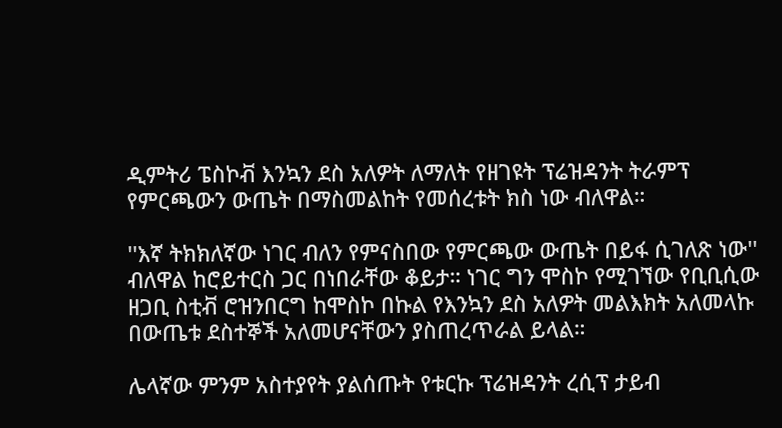ዲምትሪ ፔስኮቭ እንኳን ደስ አለዎት ለማለት የዘገዩት ፕሬዝዳንት ትራምፕ የምርጫውን ውጤት በማስመልከት የመሰረቱት ክስ ነው ብለዋል።

''እኛ ትክክለኛው ነገር ብለን የምናስበው የምርጫው ውጤት በይፋ ሲገለጽ ነው'' ብለዋል ከሮይተርስ ጋር በነበራቸው ቆይታ። ነገር ግን ሞስኮ የሚገኘው የቢቢሲው ዘጋቢ ስቲቭ ሮዝንበርግ ከሞስኮ በኩል የእንኳን ደስ አለዎት መልእክት አለመላኩ በውጤቱ ደስተኞች አለመሆናቸውን ያስጠረጥራል ይላል።

ሌላኛው ምንም አስተያየት ያልሰጡት የቱርኩ ፕሬዝዳንት ረሲፕ ታይብ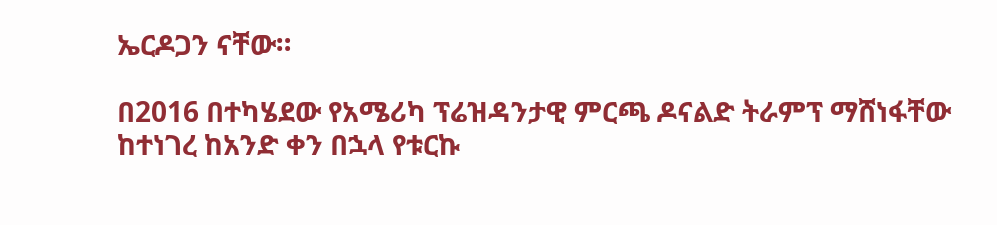ኤርዶጋን ናቸው።

በ2016 በተካሄደው የአሜሪካ ፕሬዝዳንታዊ ምርጫ ዶናልድ ትራምፕ ማሸነፋቸው ከተነገረ ከአንድ ቀን በኋላ የቱርኩ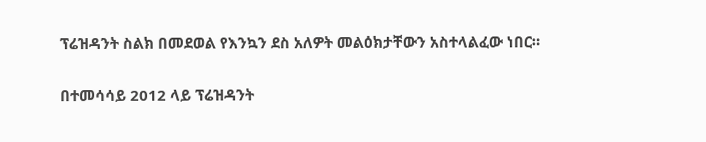ፕሬዝዳንት ስልክ በመደወል የእንኳን ደስ አለዎት መልዕክታቸውን አስተላልፈው ነበር።

በተመሳሳይ 2012 ላይ ፕሬዝዳንት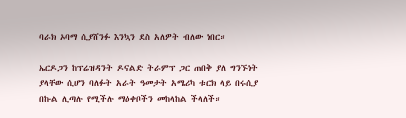ባራክ ኦባማ ሲያሸንፉ እንኳን ደስ አለዎት ብለው ነበር።

ኤርዶጋን ከፕሬዝዳንት ዶናልድ ትራምፕ ጋር ጠበቅ ያለ ግንኙነት ያላቸው ሲሆን ባለፉት አራት ዓመታት አሜሪካ ቱርክ ላይ በሩሲያ በኩል ሊጣሉ የሚችሉ ማዕቀቦችን መከላከል ችላለች።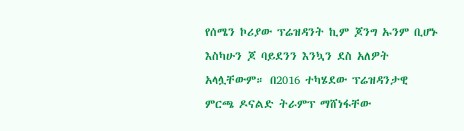የሰሜን ኮሪያው ፕሬዝዳንት ኪም ጆንግ ኡንም ቢሆኑ እስካሁን ጆ ባይደንን እንኳን ደስ አለዎት አላሏቸውም። በ2016 ተካሄደው ፕሬዝዳንታዊ ምርጫ ዶናልድ ትራምፕ ማሸነፋቸው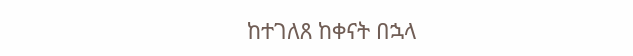ከተገለጸ ከቀናት በኋላ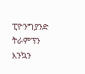ፒዮንግያንድ ትራምፕን እንኳን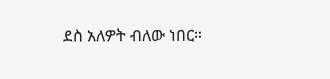ደስ አለዎት ብለው ነበር።